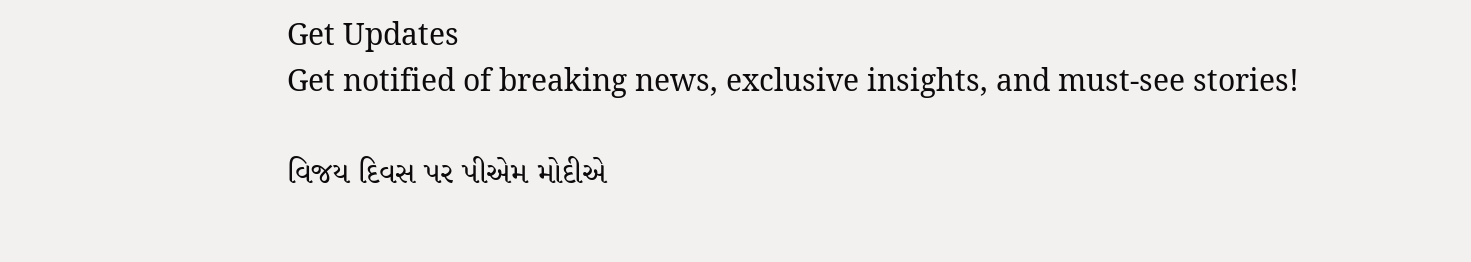Get Updates
Get notified of breaking news, exclusive insights, and must-see stories!

વિજય દિવસ પર પીએમ મોદીએ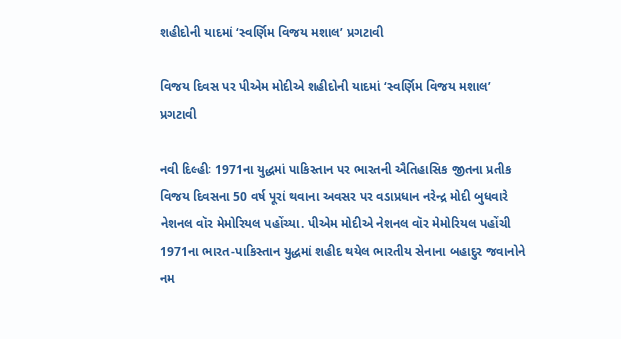શહીદોની યાદમાં ‘સ્વર્ણિમ વિજય મશાલ’ પ્રગટાવી

વિજય દિવસ પર પીએમ મોદીએ શહીદોની યાદમાં ‘સ્વર્ણિમ વિજય મશાલ’ પ્રગટાવી

નવી દિલ્હીઃ 1971ના યુદ્ધમાં પાકિસ્તાન પર ભારતની ઐતિહાસિક જીતના પ્રતીક વિજય દિવસના 50 વર્ષ પૂરાં થવાના અવસર પર વડાપ્રધાન નરેન્દ્ર મોદી બુધવારે નેશનલ વૉર મેમોરિયલ પહોંચ્યા. પીએમ મોદીએ નેશનલ વૉર મેમોરિયલ પહોંચી 1971ના ભારત-પાકિસ્તાન યુદ્ધમાં શહીદ થયેલ ભારતીય સેનાના બહાદુર જવાનોને નમ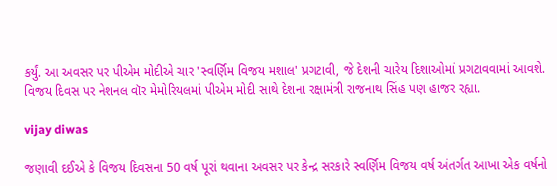કર્યું. આ અવસર પર પીએમ મોદીએ ચાર 'સ્વર્ણિમ વિજય મશાલ' પ્રગટાવી, જે દેશની ચારેય દિશાઓમાં પ્રગટાવવામાં આવશે. વિજય દિવસ પર નેશનલ વૉર મેમોરિયલમાં પીએમ મોદી સાથે દેશના રક્ષામંત્રી રાજનાથ સિંહ પણ હાજર રહ્યા.

vijay diwas

જણાવી દઈએ કે વિજય દિવસના 50 વર્ષ પૂરાં થવાના અવસર પર કેન્દ્ર સરકારે સ્વર્ણિમ વિજય વર્ષ અંતર્ગત આખા એક વર્ષનો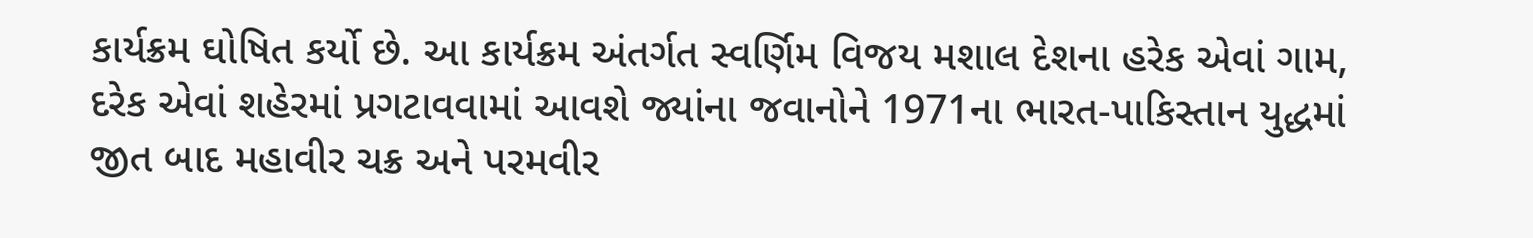કાર્યક્રમ ઘોષિત કર્યો છે. આ કાર્યક્રમ અંતર્ગત સ્વર્ણિમ વિજય મશાલ દેશના હરેક એવાં ગામ, દરેક એવાં શહેરમાં પ્રગટાવવામાં આવશે જ્યાંના જવાનોને 1971ના ભારત-પાકિસ્તાન યુદ્ધમાં જીત બાદ મહાવીર ચક્ર અને પરમવીર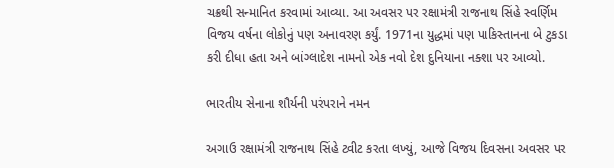ચક્રથી સન્માનિત કરવામાં આવ્યા. આ અવસર પર રક્ષામંત્રી રાજનાથ સિંહે સ્વર્ણિમ વિજય વર્ષના લોકોનું પણ અનાવરણ કર્યું. 1971ના યુદ્ધમાં પણ પાકિસ્તાનના બે ટુકડા કરી દીધા હતા અને બાંગ્લાદેશ નામનો એક નવો દેશ દુનિયાના નક્શા પર આવ્યો.

ભારતીય સેનાના શૌર્યની પરંપરાને નમન

અગાઉ રક્ષામંત્રી રાજનાથ સિંહે ટ્વીટ કરતા લખ્યું, આજે વિજય દિવસના અવસર પર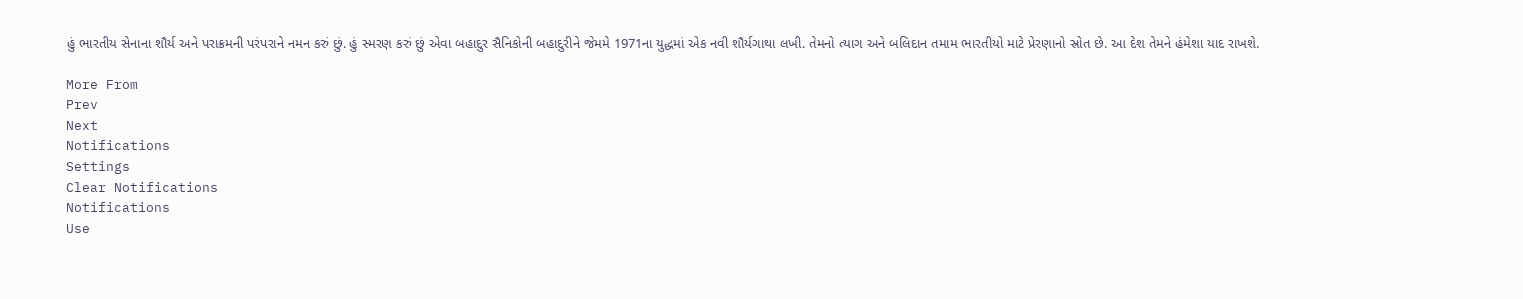હું ભારતીય સેનાના શૌર્ય અને પરાક્રમની પરંપરાને નમન કરું છું. હું સ્મરણ કરું છું એવા બહાદુર સૈનિકોની બહાદુરીને જેમમે 1971ના યુદ્ધમાં એક નવી શૌર્યગાથા લખી. તેમનો ત્યાગ અને બલિદાન તમામ ભારતીયો માટે પ્રેરણાનો સ્રોત છે. આ દેશ તેમને હંમેશા યાદ રાખશે.

More From
Prev
Next
Notifications
Settings
Clear Notifications
Notifications
Use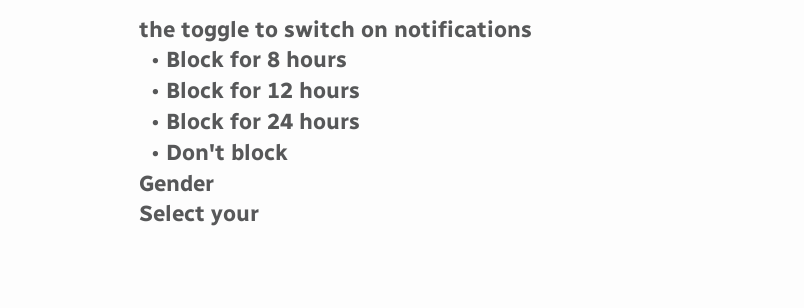the toggle to switch on notifications
  • Block for 8 hours
  • Block for 12 hours
  • Block for 24 hours
  • Don't block
Gender
Select your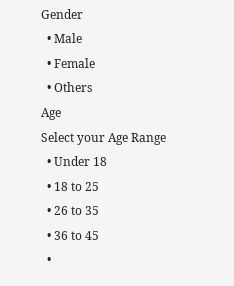Gender
  • Male
  • Female
  • Others
Age
Select your Age Range
  • Under 18
  • 18 to 25
  • 26 to 35
  • 36 to 45
  •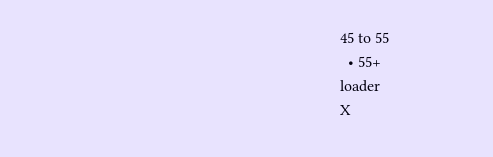45 to 55
  • 55+
loader
X